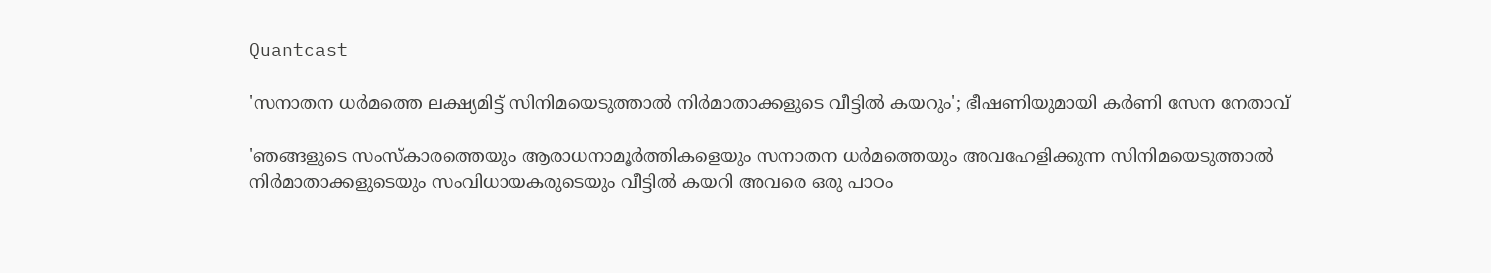Quantcast

'സനാതന ധര്‍മത്തെ ലക്ഷ്യമിട്ട് സിനിമയെടുത്താല്‍ നിര്‍മാതാക്കളുടെ വീട്ടില്‍ കയറും'; ഭീഷണിയുമായി കര്‍ണി സേന നേതാവ്

'ഞങ്ങളുടെ സംസ്‌കാരത്തെയും ആരാധനാമൂര്‍ത്തികളെയും സനാതന ധര്‍മത്തെയും അവഹേളിക്കുന്ന സിനിമയെടുത്താല്‍ നിര്‍മാതാക്കളുടെയും സംവിധായകരുടെയും വീട്ടില്‍ കയറി അവരെ ഒരു പാഠം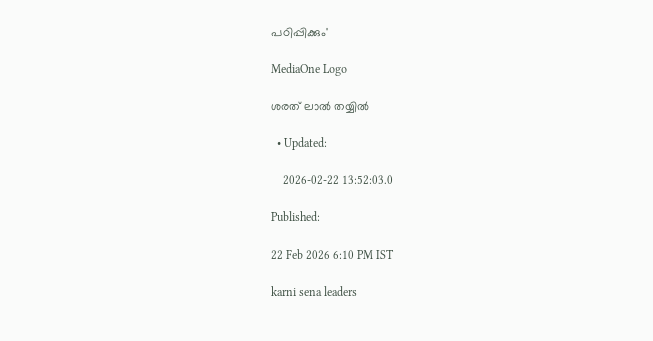പഠിപ്പിക്കും'

MediaOne Logo

ശരത് ലാൽ തയ്യിൽ

  • Updated:

    2026-02-22 13:52:03.0

Published:

22 Feb 2026 6:10 PM IST

karni sena leaders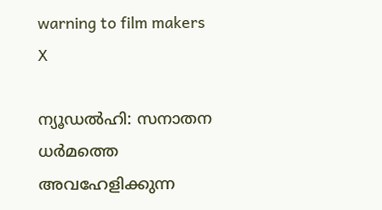warning to film makers
X

ന്യൂഡല്‍ഹി: സനാതന ധര്‍മത്തെ അവഹേളിക്കുന്ന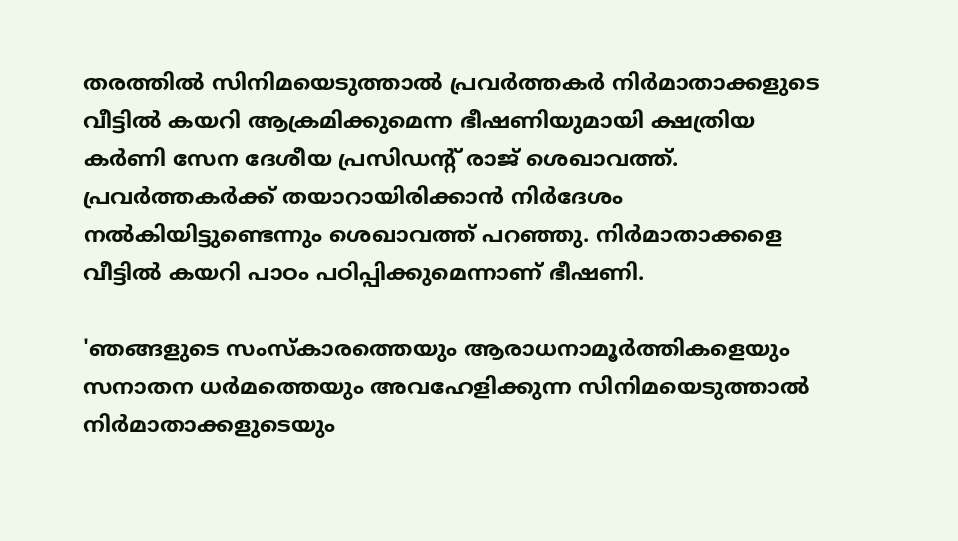തരത്തില്‍ സിനിമയെടുത്താല്‍ പ്രവര്‍ത്തകര്‍ നിര്‍മാതാക്കളുടെ വീട്ടില്‍ കയറി ആക്രമിക്കുമെന്ന ഭീഷണിയുമായി ക്ഷത്രിയ കര്‍ണി സേന ദേശീയ പ്രസിഡന്റ് രാജ് ശെഖാവത്ത്. പ്രവര്‍ത്തകര്‍ക്ക് തയാറായിരിക്കാന്‍ നിര്‍ദേശം നല്‍കിയിട്ടുണ്ടെന്നും ശെഖാവത്ത് പറഞ്ഞു. നിര്‍മാതാക്കളെ വീട്ടില്‍ കയറി പാഠം പഠിപ്പിക്കുമെന്നാണ് ഭീഷണി.

'ഞങ്ങളുടെ സംസ്‌കാരത്തെയും ആരാധനാമൂര്‍ത്തികളെയും സനാതന ധര്‍മത്തെയും അവഹേളിക്കുന്ന സിനിമയെടുത്താല്‍ നിര്‍മാതാക്കളുടെയും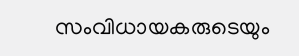സംവിധായകരുടെയും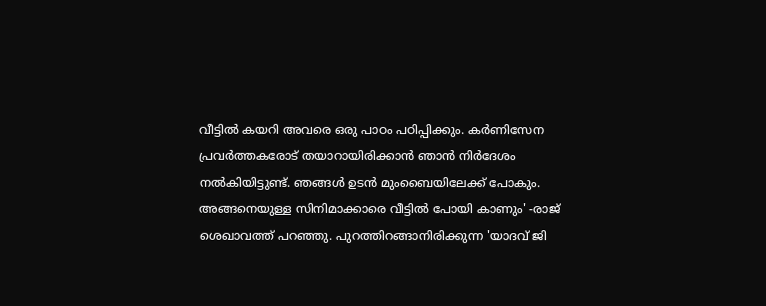വീട്ടില്‍ കയറി അവരെ ഒരു പാഠം പഠിപ്പിക്കും. കര്‍ണിസേന പ്രവര്‍ത്തകരോട് തയാറായിരിക്കാന്‍ ഞാന്‍ നിര്‍ദേശം നല്‍കിയിട്ടുണ്ട്. ഞങ്ങള്‍ ഉടന്‍ മുംബൈയിലേക്ക് പോകും. അങ്ങനെയുള്ള സിനിമാക്കാരെ വീട്ടില്‍ പോയി കാണും' -രാജ് ശെഖാവത്ത് പറഞ്ഞു. പുറത്തിറങ്ങാനിരിക്കുന്ന 'യാദവ് ജി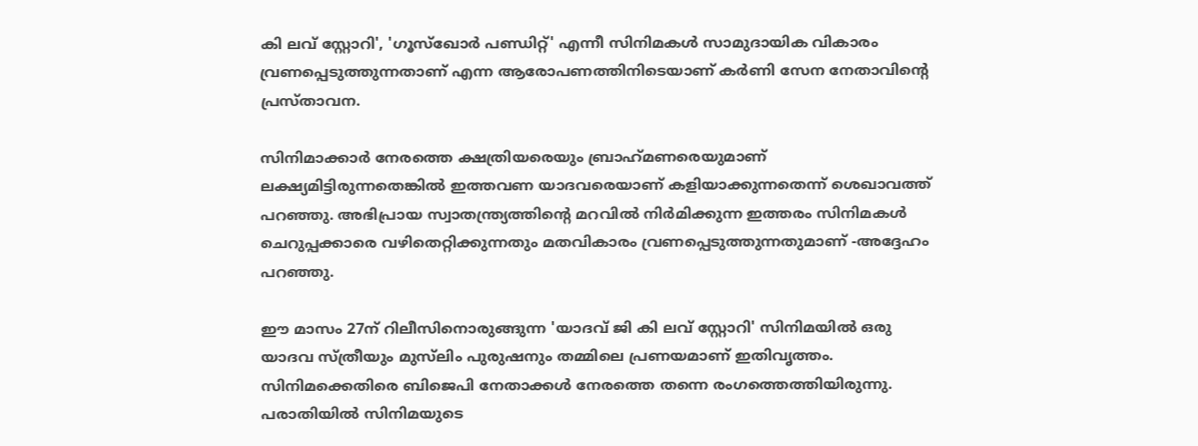കി ലവ് സ്റ്റോറി', 'ഗൂസ്‌ഖോര്‍ പണ്ഡിറ്റ്' എന്നീ സിനിമകള്‍ സാമുദായിക വികാരം വ്രണപ്പെടുത്തുന്നതാണ് എന്ന ആരോപണത്തിനിടെയാണ് കര്‍ണി സേന നേതാവിന്റെ പ്രസ്താവന.

സിനിമാക്കാര്‍ നേരത്തെ ക്ഷത്രിയരെയും ബ്രാഹ്‌മണരെയുമാണ് ലക്ഷ്യമിട്ടിരുന്നതെങ്കില്‍ ഇത്തവണ യാദവരെയാണ് കളിയാക്കുന്നതെന്ന് ശെഖാവത്ത് പറഞ്ഞു. അഭിപ്രായ സ്വാതന്ത്ര്യത്തിന്റെ മറവില്‍ നിര്‍മിക്കുന്ന ഇത്തരം സിനിമകള്‍ ചെറുപ്പക്കാരെ വഴിതെറ്റിക്കുന്നതും മതവികാരം വ്രണപ്പെടുത്തുന്നതുമാണ് -അദ്ദേഹം പറഞ്ഞു.

ഈ മാസം 27ന് റിലീസിനൊരുങ്ങുന്ന 'യാദവ് ജി കി ലവ് സ്റ്റോറി' സിനിമയില്‍ ഒരു യാദവ സ്ത്രീയും മുസ്‌ലിം പുരുഷനും തമ്മിലെ പ്രണയമാണ് ഇതിവൃത്തം. സിനിമക്കെതിരെ ബിജെപി നേതാക്കള്‍ നേരത്തെ തന്നെ രംഗത്തെത്തിയിരുന്നു. പരാതിയില്‍ സിനിമയുടെ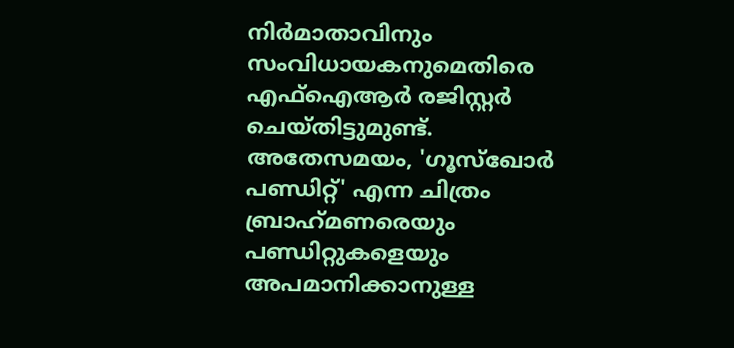നിര്‍മാതാവിനും സംവിധായകനുമെതിരെ എഫ്‌ഐആര്‍ രജിസ്റ്റര്‍ ചെയ്തിട്ടുമുണ്ട്. അതേസമയം, 'ഗൂസ്‌ഖോര്‍ പണ്ഡിറ്റ്' എന്ന ചിത്രം ബ്രാഹ്‌മണരെയും പണ്ഡിറ്റുകളെയും അപമാനിക്കാനുള്ള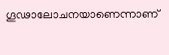ഗൂഢാലോചനയാണെന്നാണ്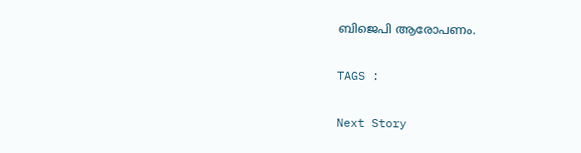ബിജെപി ആരോപണം.

TAGS :

Next Story